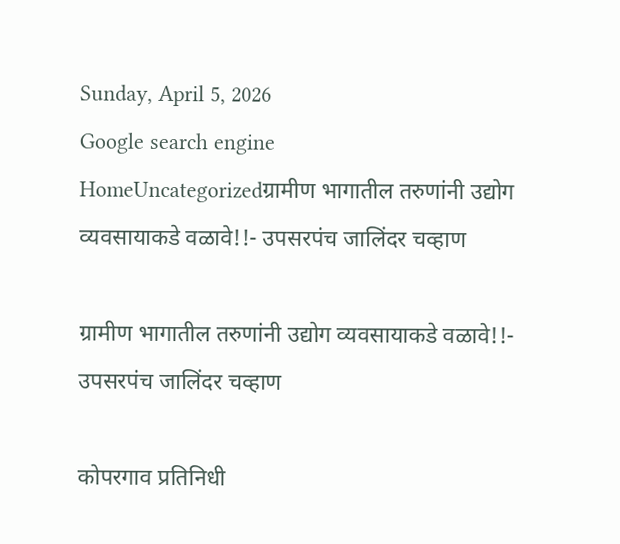Sunday, April 5, 2026
Google search engine
HomeUncategorizedग्रामीण भागातील तरुणांनी उद्योग व्यवसायाकडे वळावे!!- उपसरपंच जालिंदर चव्हाण

ग्रामीण भागातील तरुणांनी उद्योग व्यवसायाकडे वळावे!!- उपसरपंच जालिंदर चव्हाण

कोपरगाव प्रतिनिधी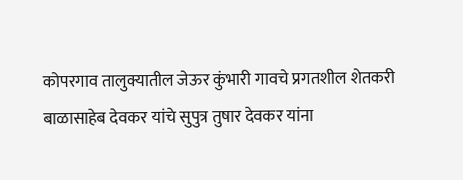कोपरगाव तालुक्यातील जेऊर कुंभारी गावचे प्रगतशील शेतकरी बाळासाहेब देवकर यांचे सुपुत्र तुषार देवकर यांना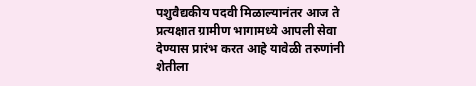पशुवैद्यकीय पदवी मिळाल्यानंतर आज ते प्रत्यक्षात ग्रामीण भागामध्ये आपली सेवा देण्यास प्रारंभ करत आहे यावेळी तरुणांनी शेतीला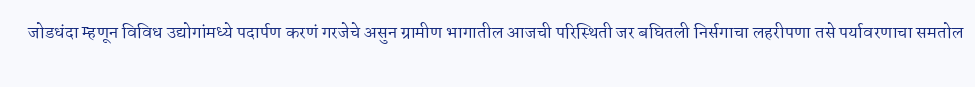जोडधंदा म्हणून विविध उद्योगांमध्ये पदार्पण करणं गरजेचे असुन ग्रामीण भागातील आजची परिस्थिती जर बघितली निर्सगाचा लहरीपणा तसे पर्यावरणाचा समतोल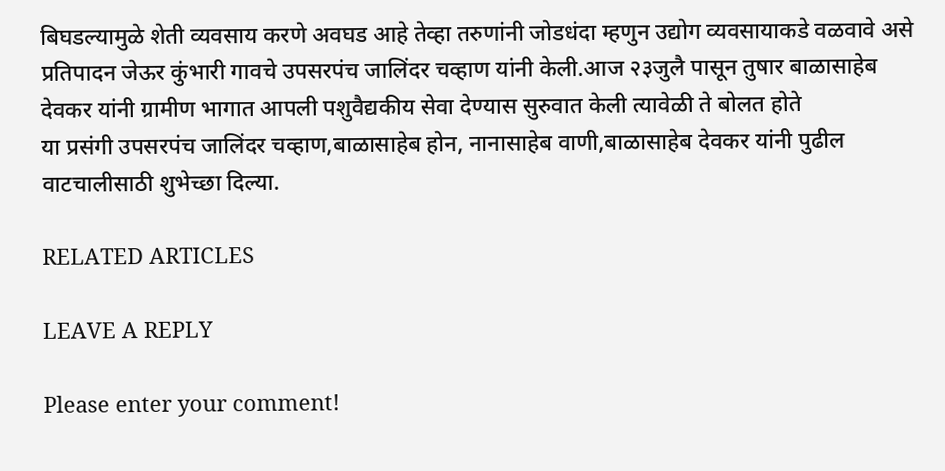बिघडल्यामुळे शेती व्यवसाय करणे अवघड आहे तेव्हा तरुणांनी जोडधंदा म्हणुन उद्योग व्यवसायाकडे वळवावे असे प्रतिपादन जेऊर कुंभारी गावचे उपसरपंच जालिंदर चव्हाण यांनी केली.आज २३जुलै पासून तुषार बाळासाहेब देवकर यांनी ग्रामीण भागात आपली पशुवैद्यकीय सेवा देण्यास सुरुवात केली त्यावेळी ते बोलत होते
या प्रसंगी उपसरपंच जालिंदर चव्हाण,बाळासाहेब होन, नानासाहेब वाणी,बाळासाहेब देवकर यांनी पुढील वाटचालीसाठी शुभेच्छा दिल्या.

RELATED ARTICLES

LEAVE A REPLY

Please enter your comment!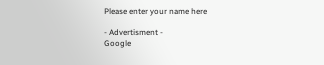Please enter your name here

- Advertisment -
Google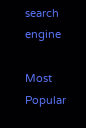search engine

Most Popular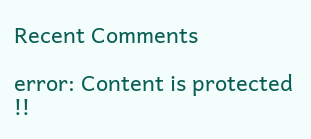Recent Comments

error: Content is protected !!